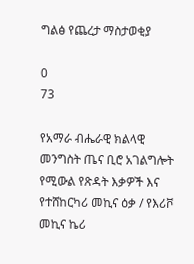ግልፅ የጨረታ ማስታወቂያ

0
73

የአማራ ብሔራዊ ክልላዊ መንግስት ጤና ቢሮ አገልግሎት የሚውል የጽዳት እቃዎች እና  የተሸከርካሪ መኪና ዕቃ / የእሪቮ መኪና ኬሪ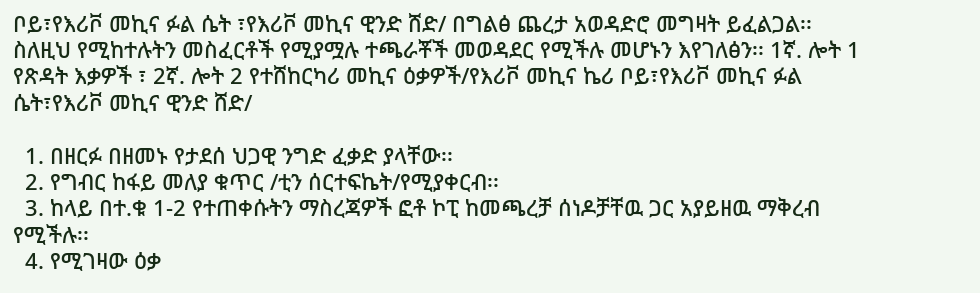ቦይ፣የእሪቮ መኪና ፉል ሴት ፣የእሪቮ መኪና ዊንድ ሸድ/ በግልፅ ጨረታ አወዳድሮ መግዛት ይፈልጋል፡፡ ስለዚህ የሚከተሉትን መስፈርቶች የሚያሟሉ ተጫራቾች መወዳደር የሚችሉ መሆኑን እየገለፅን፡፡ 1ኛ. ሎት 1 የጽዳት እቃዎች ፣ 2ኛ. ሎት 2 የተሸከርካሪ መኪና ዕቃዎች/የእሪቮ መኪና ኬሪ ቦይ፣የእሪቮ መኪና ፉል ሴት፣የእሪቮ መኪና ዊንድ ሸድ/

  1. በዘርፉ በዘመኑ የታደሰ ህጋዊ ንግድ ፈቃድ ያላቸው፡፡
  2. የግብር ከፋይ መለያ ቁጥር /ቲን ሰርተፍኬት/የሚያቀርብ፡፡
  3. ከላይ በተ.ቁ 1-2 የተጠቀሱትን ማስረጃዎች ፎቶ ኮፒ ከመጫረቻ ሰነዶቻቸዉ ጋር አያይዘዉ ማቅረብ የሚችሉ፡፡
  4. የሚገዛው ዕቃ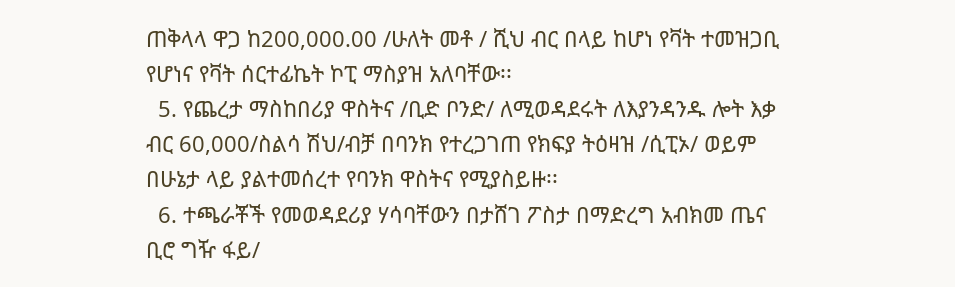ጠቅላላ ዋጋ ከ200,000.00 /ሁለት መቶ / ሺህ ብር በላይ ከሆነ የቫት ተመዝጋቢ የሆነና የቫት ሰርተፊኬት ኮፒ ማስያዝ አለባቸው፡፡
  5. የጨረታ ማስከበሪያ ዋስትና /ቢድ ቦንድ/ ለሚወዳደሩት ለእያንዳንዱ ሎት እቃ ብር 60,000/ስልሳ ሽህ/ብቻ በባንክ የተረጋገጠ የክፍያ ትዕዛዝ /ሲፒኦ/ ወይም በሁኔታ ላይ ያልተመሰረተ የባንክ ዋስትና የሚያስይዙ፡፡
  6. ተጫራቾች የመወዳደሪያ ሃሳባቸውን በታሸገ ፖስታ በማድረግ አብክመ ጤና ቢሮ ግዥ ፋይ/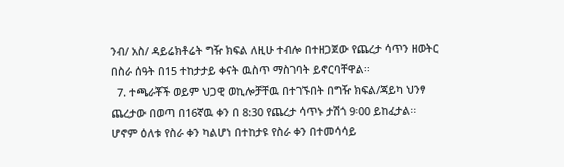ንብ/ አስ/ ዳይሬክቶሬት ግዥ ክፍል ለዚሁ ተብሎ በተዘጋጀው የጨረታ ሳጥን ዘወትር በስራ ሰዓት በ15 ተከታታይ ቀናት ዉስጥ ማስገባት ይኖርባቸዋል፡፡
  7. ተጫራቾች ወይም ህጋዊ ወኪሎቻቸዉ በተገኙበት በግዥ ክፍል/ጃይካ ህንፃ ጨረታው በወጣ በ16ኛዉ ቀን በ 8:30 የጨረታ ሳጥኑ ታሽጎ 9፡00 ይከፈታል፡፡ ሆኖም ዕለቱ የስራ ቀን ካልሆነ በተከታዩ የስራ ቀን በተመሳሳይ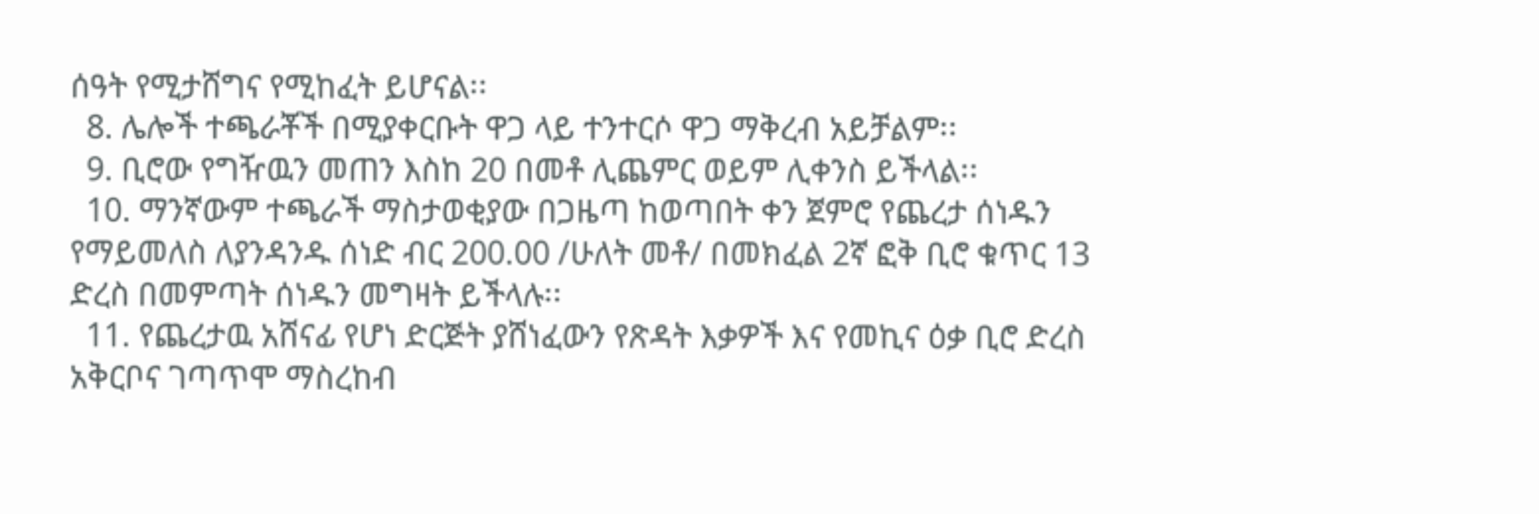ሰዓት የሚታሸግና የሚከፈት ይሆናል፡፡
  8. ሌሎች ተጫራቾች በሚያቀርቡት ዋጋ ላይ ተንተርሶ ዋጋ ማቅረብ አይቻልም፡፡
  9. ቢሮው የግዥዉን መጠን እስከ 20 በመቶ ሊጨምር ወይም ሊቀንስ ይችላል፡፡
  10. ማንኛውም ተጫራች ማስታወቂያው በጋዜጣ ከወጣበት ቀን ጀምሮ የጨረታ ሰነዱን የማይመለስ ለያንዳንዱ ሰነድ ብር 200.00 /ሁለት መቶ/ በመክፈል 2ኛ ፎቅ ቢሮ ቁጥር 13 ድረስ በመምጣት ሰነዱን መግዛት ይችላሉ፡፡
  11. የጨረታዉ አሸናፊ የሆነ ድርጅት ያሸነፈውን የጽዳት እቃዎች እና የመኪና ዕቃ ቢሮ ድረስ አቅርቦና ገጣጥሞ ማስረከብ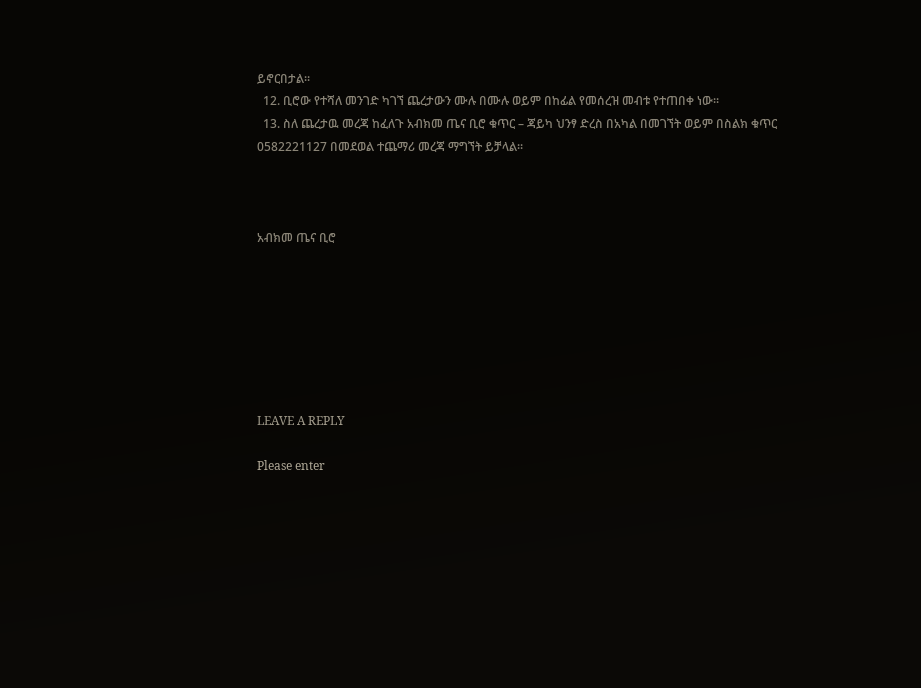ይኖርበታል፡፡
  12. ቢሮው የተሻለ መንገድ ካገኘ ጨረታውን ሙሉ በሙሉ ወይም በከፊል የመሰረዝ መብቱ የተጠበቀ ነው፡፡
  13. ስለ ጨረታዉ መረጃ ከፈለጉ አብክመ ጤና ቢሮ ቁጥር – ጃይካ ህንፃ ድረስ በአካል በመገኘት ወይም በስልክ ቁጥር 0582221127 በመደወል ተጨማሪ መረጃ ማግኘት ይቻላል፡፡



አብክመ ጤና ቢሮ







LEAVE A REPLY

Please enter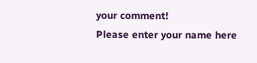your comment!
Please enter your name here